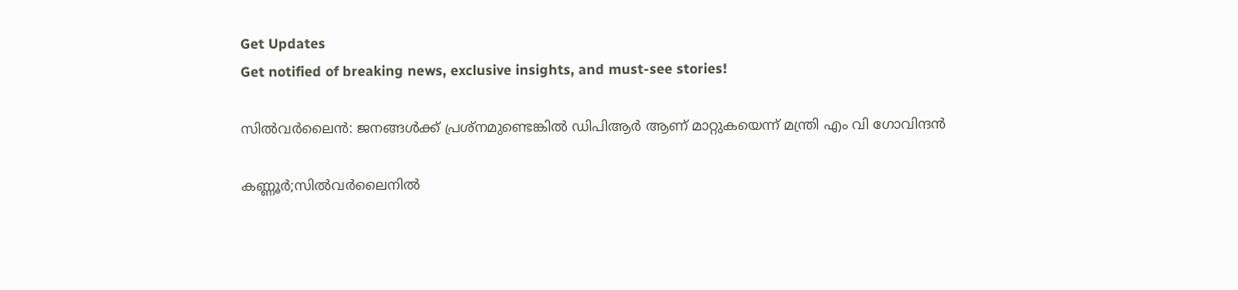Get Updates
Get notified of breaking news, exclusive insights, and must-see stories!

സിൽവർലൈൻ: ജനങ്ങൾക്ക് പ്രശ്‌നമുണ്ടെങ്കിൽ ഡിപിആർ ആണ് മാറ്റുകയെന്ന് മന്ത്രി എം വി ഗോവിന്ദൻ

കണ്ണൂർ;സിൽവർലൈനിൽ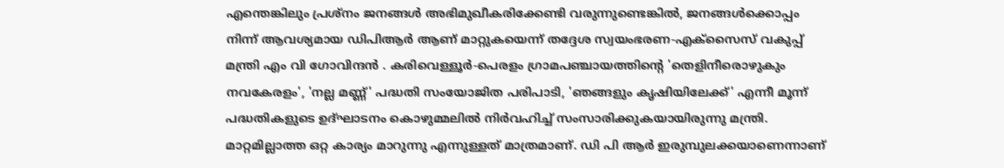എന്തെങ്കിലും പ്രശ്‌നം ജനങ്ങൾ അഭിമുഖീകരിക്കേണ്ടി വരുന്നുണ്ടെങ്കിൽ, ജനങ്ങൾക്കൊപ്പം നിന്ന് ആവശ്യമായ ഡിപിആർ ആണ് മാറ്റുകയെന്ന് തദ്ദേശ സ്വയംഭരണ-എക്‌സൈസ് വകുപ്പ് മന്ത്രി എം വി ഗോവിന്ദൻ . കരിവെള്ളൂർ-പെരളം ഗ്രാമപഞ്ചായത്തിന്റെ 'തെളിനീരൊഴുകും നവകേരളം', 'നല്ല മണ്ണ്' പദ്ധതി സംയോജിത പരിപാടി, 'ഞങ്ങളും കൃഷിയിലേക്ക്' എന്നീ മൂന്ന് പദ്ധതികളുടെ ഉദ്ഘാടനം കൊഴുമ്മലിൽ നിർവഹിച്ച് സംസാരിക്കുകയായിരുന്നു മന്ത്രി. മാറ്റമില്ലാത്ത ഒറ്റ കാര്യം മാറുന്നു എന്നുള്ളത് മാത്രമാണ്. ഡി പി ആർ ഇരുമ്പുലക്കയാണെന്നാണ്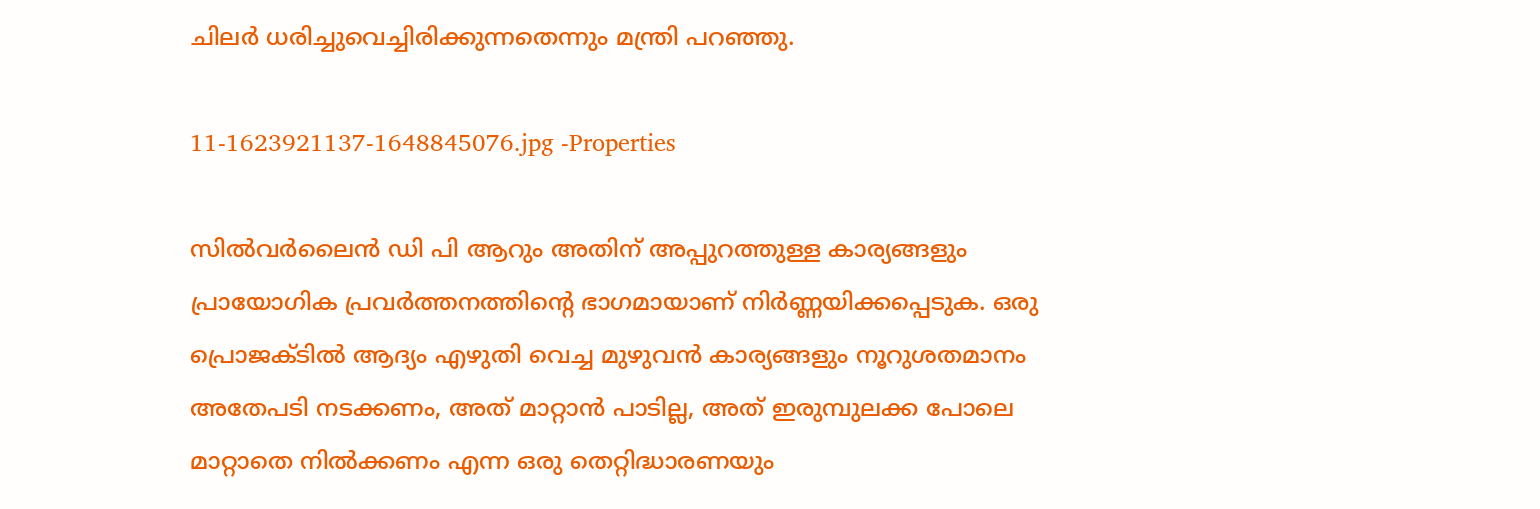ചിലർ ധരിച്ചുവെച്ചിരിക്കുന്നതെന്നും മന്ത്രി പറഞ്ഞു.

11-1623921137-1648845076.jpg -Properties

സിൽവർലൈൻ ഡി പി ആറും അതിന് അപ്പുറത്തുള്ള കാര്യങ്ങളും പ്രായോഗിക പ്രവർത്തനത്തിന്റെ ഭാഗമായാണ് നിർണ്ണയിക്കപ്പെടുക. ഒരു പ്രൊജക്ടിൽ ആദ്യം എഴുതി വെച്ച മുഴുവൻ കാര്യങ്ങളും നൂറുശതമാനം അതേപടി നടക്കണം, അത് മാറ്റാൻ പാടില്ല, അത് ഇരുമ്പുലക്ക പോലെ മാറ്റാതെ നിൽക്കണം എന്ന ഒരു തെറ്റിദ്ധാരണയും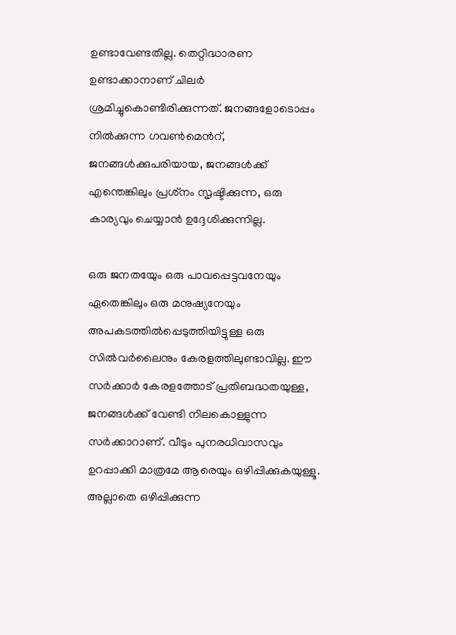ഉണ്ടാവേണ്ടതില്ല. തെറ്റിദ്ധാരണ ഉണ്ടാക്കാനാണ് ചിലർ ശ്രമിച്ചുകൊണ്ടിരിക്കുന്നത്. ജനങ്ങളോടൊപ്പം നിൽക്കുന്ന ഗവൺമെൻറ്, ജനങ്ങൾക്കുപരിയായ, ജനങ്ങൾക്ക് എന്തെങ്കിലും പ്രശ്‌നം സൃഷ്ടിക്കുന്ന, ഒരു കാര്യവും ചെയ്യാൻ ഉദ്ദേശിക്കുന്നില്ല.

ഒരു ജനതയേും ഒരു പാവപ്പെട്ടവനേയും ഏതെങ്കിലും ഒരു മനുഷ്യനേയും അപകടത്തിൽപ്പെടുത്തിയിട്ടുള്ള ഒരു സിൽവർലൈനും കേരളത്തിലുണ്ടാവില്ല. ഈ സർക്കാർ കേരളത്തോട് പ്രതിബദ്ധതയുള്ള, ജനങ്ങൾക്ക് വേണ്ടി നിലകൊള്ളുന്ന സർക്കാറാണ്. വീടും പുനരധിവാസവും ഉറപ്പാക്കി മാത്രമേ ആരെയും ഒഴിപ്പിക്കുകയുള്ളൂ. അല്ലാതെ ഒഴിപ്പിക്കുന്ന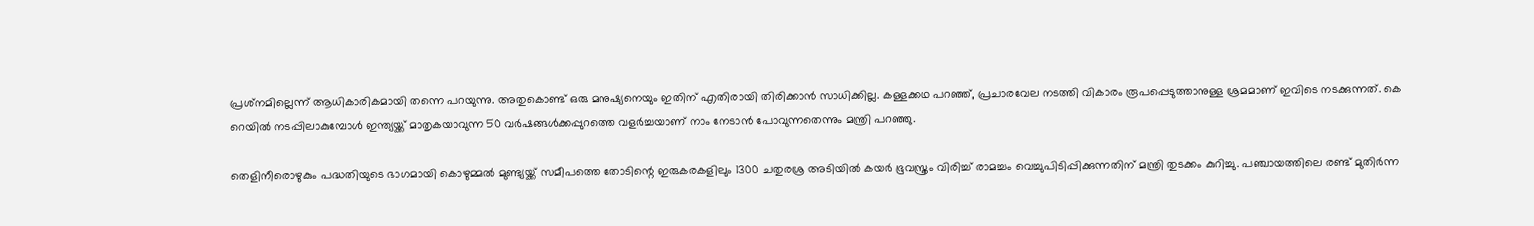പ്രശ്‌നമില്ലെന്ന് ആധികാരികമായി തന്നെ പറയുന്നു. അതുകൊണ്ട് ഒരു മനുഷ്യനെയും ഇതിന് എതിരായി തിരിക്കാൻ സാധിക്കില്ല. കള്ളക്കഥ പറഞ്ഞ്, പ്രചാരവേല നടത്തി വികാരം രൂപപ്പെടുത്താനുള്ള ശ്രമമാണ് ഇവിടെ നടക്കുന്നത്. കെ റെയിൽ നടപ്പിലാകുമ്പോൾ ഇന്ത്യയ്ക്ക് മാതൃകയാവുന്ന 50 വർഷങ്ങൾക്കപ്പുറത്തെ വളർച്ചയാണ് നാം നേടാൻ പോവുന്നതെന്നും മന്ത്രി പറഞ്ഞു.

തെളിനീരൊഴുകും പദ്ധതിയുടെ ഭാഗമായി കൊഴുമ്മൽ മുണ്ട്യയ്ക്ക് സമീപത്തെ തോടിന്റെ ഇരുകരകളിലും 1300 ചതുരശ്ര അടിയിൽ കയർ ഭൂവസ്ത്രം വിരിച്ച് രാമച്ചം വെച്ചുപിടിപ്പിക്കുന്നതിന് മന്ത്രി തുടക്കം കുറിച്ചു. പഞ്ചായത്തിലെ രണ്ട് മുതിർന്ന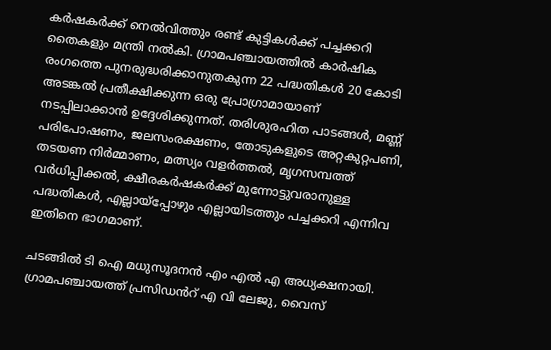കർഷകർക്ക് നെൽവിത്തും രണ്ട് കുട്ടികൾക്ക് പച്ചക്കറി തൈകളും മന്ത്രി നൽകി. ഗ്രാമപഞ്ചായത്തിൽ കാർഷിക രംഗത്തെ പുനരുദ്ധരിക്കാനുതകുന്ന 22 പദ്ധതികൾ 20 കോടി അടങ്കൽ പ്രതീക്ഷിക്കുന്ന ഒരു പ്രോഗ്രാമായാണ് നടപ്പിലാക്കാൻ ഉദ്ദേശിക്കുന്നത്. തരിശുരഹിത പാടങ്ങൾ, മണ്ണ് പരിപോഷണം, ജലസംരക്ഷണം, തോടുകളുടെ അറ്റകുറ്റപണി, തടയണ നിർമ്മാണം, മത്സ്യം വളർത്തൽ, മൃഗസമ്പത്ത് വർധിപ്പിക്കൽ, ക്ഷീരകർഷകർക്ക് മുന്നോട്ടുവരാനുള്ള പദ്ധതികൾ, എല്ലായ്‌പ്പോഴും എല്ലായിടത്തും പച്ചക്കറി എന്നിവ ഇതിനെ ഭാഗമാണ്.

ചടങ്ങിൽ ടി ഐ മധുസൂദനൻ എം എൽ എ അധ്യക്ഷനായി. ഗ്രാമപഞ്ചായത്ത് പ്രസിഡൻറ് എ വി ലേജു, വൈസ്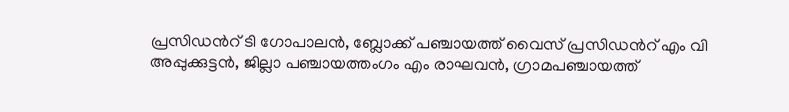പ്രസിഡൻറ് ടി ഗോപാലൻ, ബ്ലോക്ക് പഞ്ചായത്ത് വൈസ് പ്രസിഡൻറ് എം വി അപ്പുക്കുട്ടൻ, ജില്ലാ പഞ്ചായത്തംഗം എം രാഘവൻ, ഗ്രാമപഞ്ചായത്ത്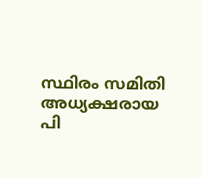സ്ഥിരം സമിതി അധ്യക്ഷരായ പി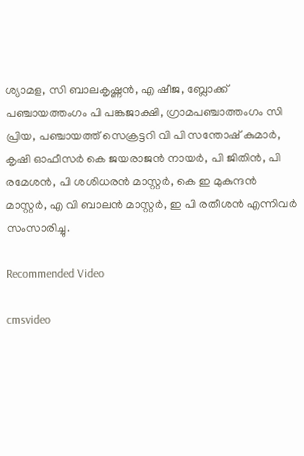ശ്യാമള, സി ബാലകൃഷ്ണൻ, എ ഷീജ, ബ്ലോക്ക് പഞ്ചായത്തംഗം പി പങ്കജാക്ഷി, ഗ്രാമപഞ്ചാത്തംഗം സി പ്രിയ, പഞ്ചായത്ത് സെക്രട്ടറി വി പി സന്തോഷ് കുമാർ, കൃഷി ഓഫീസർ കെ ജയരാജൻ നായർ, പി ജിതിൻ, പി രമേശൻ, പി ശശിധരൻ മാസ്റ്റർ, കെ ഇ മുകുന്ദൻ മാസ്റ്റർ, എ വി ബാലൻ മാസ്റ്റർ, ഇ പി രതീശൻ എന്നിവർ സംസാരിച്ചു.

Recommended Video

cmsvideo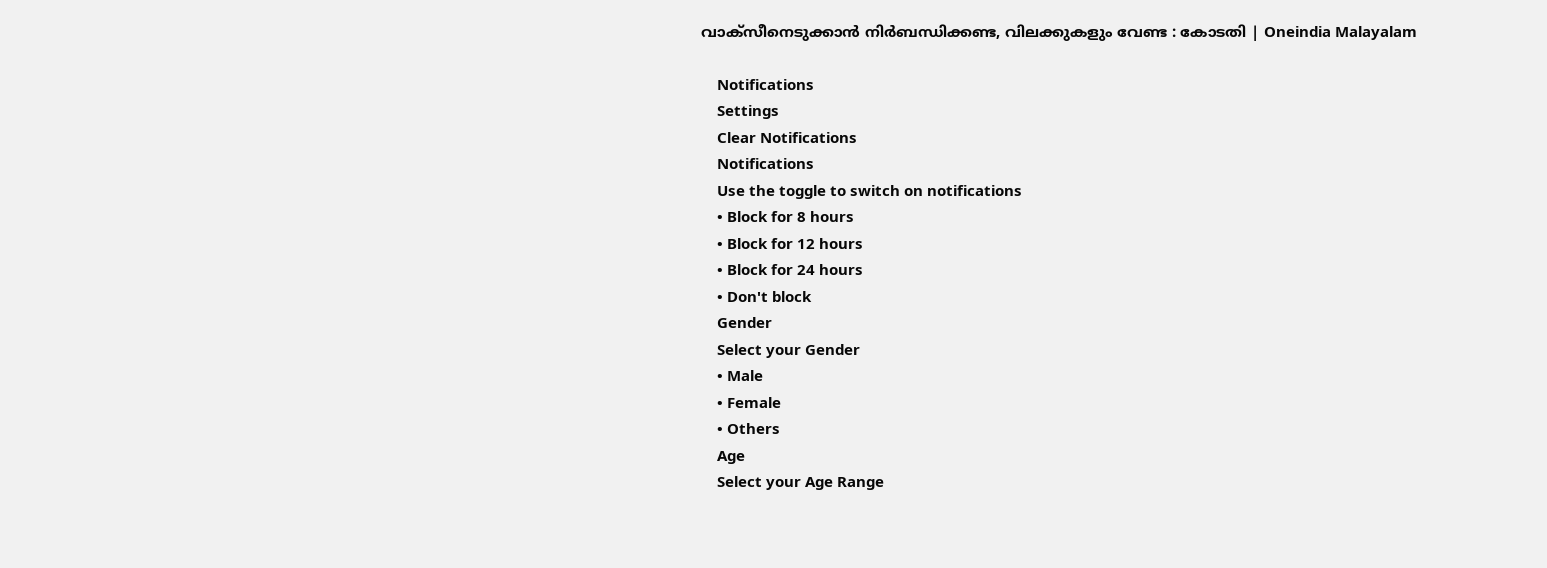വാക്സീനെടുക്കാന്‍ നിര്‍ബന്ധിക്കണ്ട, വിലക്കുകളും വേണ്ട : കോടതി | Oneindia Malayalam

    Notifications
    Settings
    Clear Notifications
    Notifications
    Use the toggle to switch on notifications
    • Block for 8 hours
    • Block for 12 hours
    • Block for 24 hours
    • Don't block
    Gender
    Select your Gender
    • Male
    • Female
    • Others
    Age
    Select your Age Range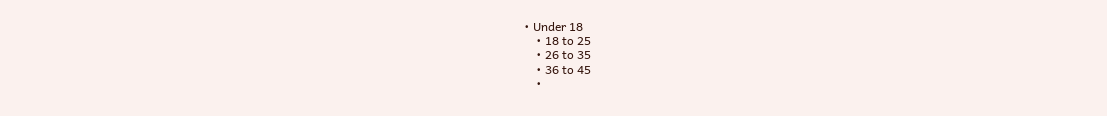• Under 18
    • 18 to 25
    • 26 to 35
    • 36 to 45
    •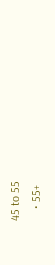45 to 55
    • 55+